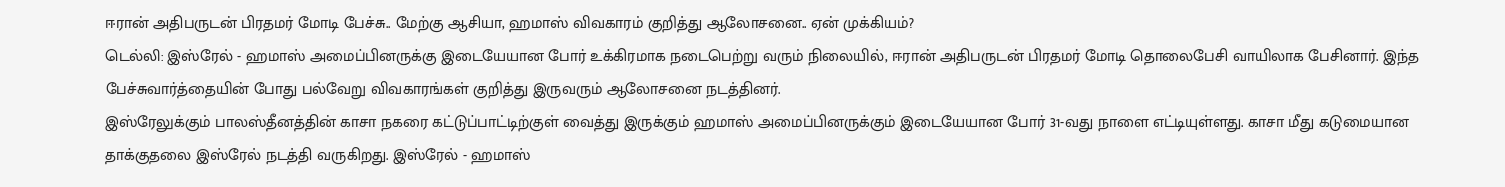ஈரான் அதிபருடன் பிரதமர் மோடி பேச்சு.. மேற்கு ஆசியா, ஹமாஸ் விவகாரம் குறித்து ஆலோசனை.. ஏன் முக்கியம்?
டெல்லி: இஸ்ரேல் - ஹமாஸ் அமைப்பினருக்கு இடையேயான போர் உக்கிரமாக நடைபெற்று வரும் நிலையில், ஈரான் அதிபருடன் பிரதமர் மோடி தொலைபேசி வாயிலாக பேசினார். இந்த பேச்சுவார்த்தையின் போது பல்வேறு விவகாரங்கள் குறித்து இருவரும் ஆலோசனை நடத்தினர்.
இஸ்ரேலுக்கும் பாலஸ்தீனத்தின் காசா நகரை கட்டுப்பாட்டிற்குள் வைத்து இருக்கும் ஹமாஸ் அமைப்பினருக்கும் இடையேயான போர் 31-வது நாளை எட்டியுள்ளது. காசா மீது கடுமையான தாக்குதலை இஸ்ரேல் நடத்தி வருகிறது. இஸ்ரேல் - ஹமாஸ்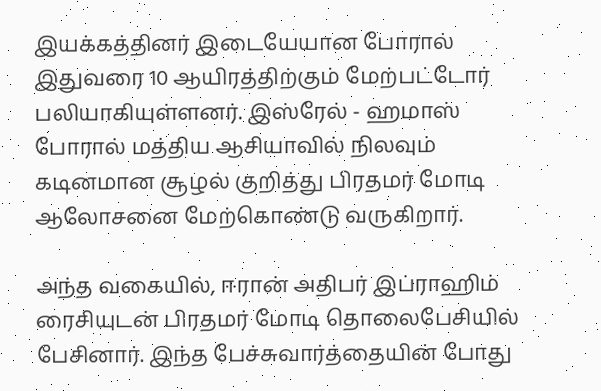இயக்கத்தினர் இடையேயான போரால் இதுவரை 10 ஆயிரத்திற்கும் மேற்பட்டோர் பலியாகியுள்ளனர். இஸ்ரேல் - ஹமாஸ் போரால் மத்திய ஆசியாவில் நிலவும் கடினமான சூழல் குறித்து பிரதமர் மோடி ஆலோசனை மேற்கொண்டு வருகிறார்.

அந்த வகையில், ஈரான் அதிபர் இப்ராஹிம் ரைசியுடன் பிரதமர் மோடி தொலைபேசியில் பேசினார். இந்த பேச்சுவார்த்தையின் போது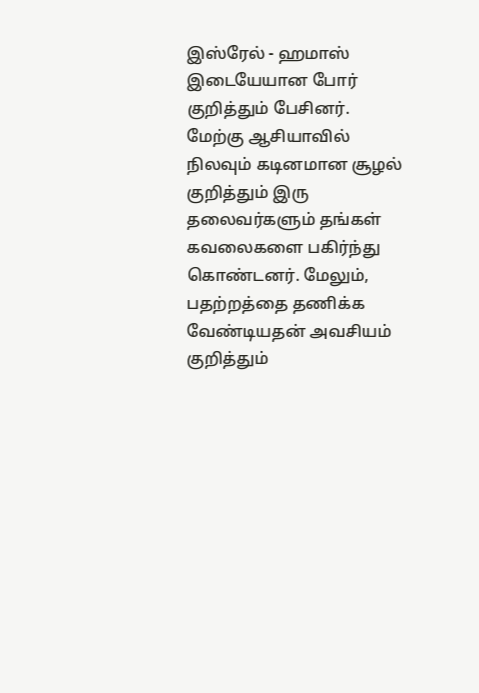இஸ்ரேல் - ஹமாஸ் இடையேயான போர் குறித்தும் பேசினர். மேற்கு ஆசியாவில் நிலவும் கடினமான சூழல் குறித்தும் இரு தலைவர்களும் தங்கள் கவலைகளை பகிர்ந்து கொண்டனர். மேலும், பதற்றத்தை தணிக்க வேண்டியதன் அவசியம் குறித்தும்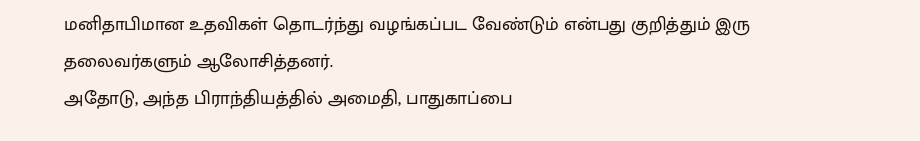மனிதாபிமான உதவிகள் தொடர்ந்து வழங்கப்பட வேண்டும் என்பது குறித்தும் இரு தலைவர்களும் ஆலோசித்தனர்.
அதோடு, அந்த பிராந்தியத்தில் அமைதி, பாதுகாப்பை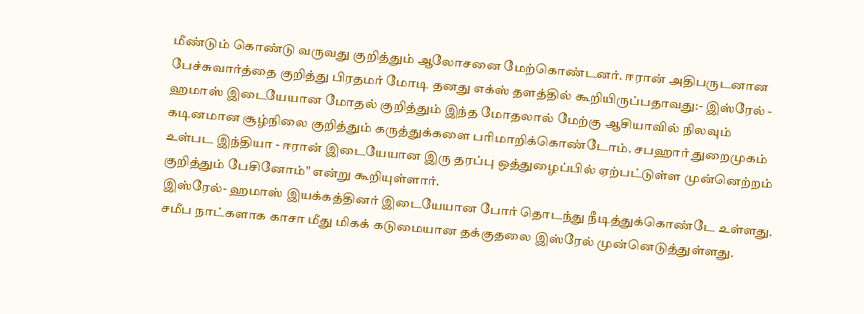மீண்டும் கொண்டு வருவது குறித்தும் ஆலோசனை மேற்கொண்டனர். ஈரான் அதிபருடனான பேச்சுவார்த்தை குறித்து பிரதமர் மோடி தனது எக்ஸ் தளத்தில் கூறியிருப்பதாவது:- இஸ்ரேல் - ஹமாஸ் இடையேயான மோதல் குறித்தும் இந்த மோதலால் மேற்கு ஆசியாவில் நிலவும் கடினமான சூழ்நிலை குறித்தும் கருத்துக்களை பரிமாறிக்கொண்டோம். சபஹார் துறைமுகம் உள்பட இந்தியா - ஈரான் இடையேயான இரு தரப்பு ஒத்துழைப்பில் ஏற்பட்டுள்ள முன்னெற்றம் குறித்தும் பேசினோம்" என்று கூறியுள்ளார்.
இஸ்ரேல்- ஹமாஸ் இயக்கத்தினர் இடையேயான போர் தொடந்து நீடித்துக்கொண்டே உள்ளது. சமீப நாட்களாக காசா மீது மிகக் கடுமையான தக்குதலை இஸ்ரேல் முன்னெடுத்துள்ளது.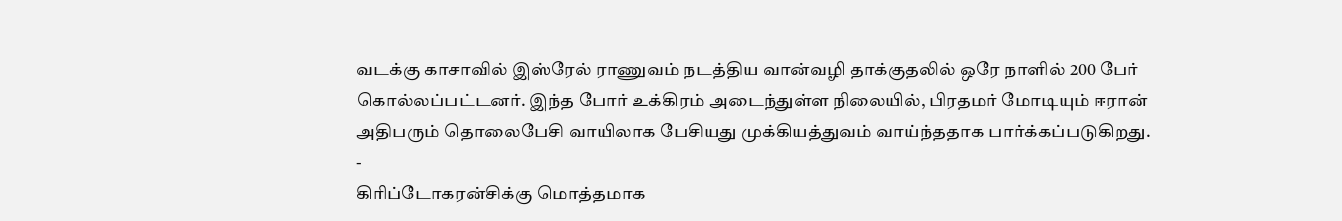வடக்கு காசாவில் இஸ்ரேல் ராணுவம் நடத்திய வான்வழி தாக்குதலில் ஒரே நாளில் 200 பேர் கொல்லப்பட்டனர். இந்த போர் உக்கிரம் அடைந்துள்ள நிலையில், பிரதமர் மோடியும் ஈரான் அதிபரும் தொலைபேசி வாயிலாக பேசியது முக்கியத்துவம் வாய்ந்ததாக பார்க்கப்படுகிறது.
-
கிரிப்டோகரன்சிக்கு மொத்தமாக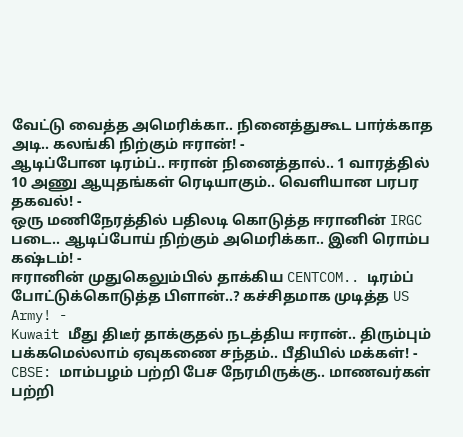வேட்டு வைத்த அமெரிக்கா.. நினைத்துகூட பார்க்காத அடி.. கலங்கி நிற்கும் ஈரான்! -
ஆடிப்போன டிரம்ப்.. ஈரான் நினைத்தால்.. 1 வாரத்தில் 10 அணு ஆயுதங்கள் ரெடியாகும்.. வெளியான பரபர தகவல்! -
ஒரு மணிநேரத்தில் பதிலடி கொடுத்த ஈரானின் IRGC படை.. ஆடிப்போய் நிற்கும் அமெரிக்கா.. இனி ரொம்ப கஷ்டம்! -
ஈரானின் முதுகெலும்பில் தாக்கிய CENTCOM.. டிரம்ப் போட்டுக்கொடுத்த பிளான்..? கச்சிதமாக முடித்த US Army! -
Kuwait மீது திடீர் தாக்குதல் நடத்திய ஈரான்.. திரும்பும் பக்கமெல்லாம் ஏவுகணை சந்தம்.. பீதியில் மக்கள்! -
CBSE: மாம்பழம் பற்றி பேச நேரமிருக்கு.. மாணவர்கள் பற்றி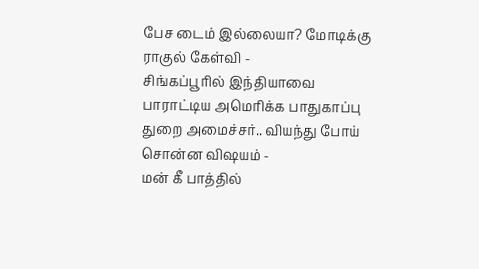பேச டைம் இல்லையா? மோடிக்கு ராகுல் கேள்வி -
சிங்கப்பூரில் இந்தியாவை பாராட்டிய அமெரிக்க பாதுகாப்பு துறை அமைச்சர்.. வியந்து போய் சொன்ன விஷயம் -
மன் கீ பாத்தில்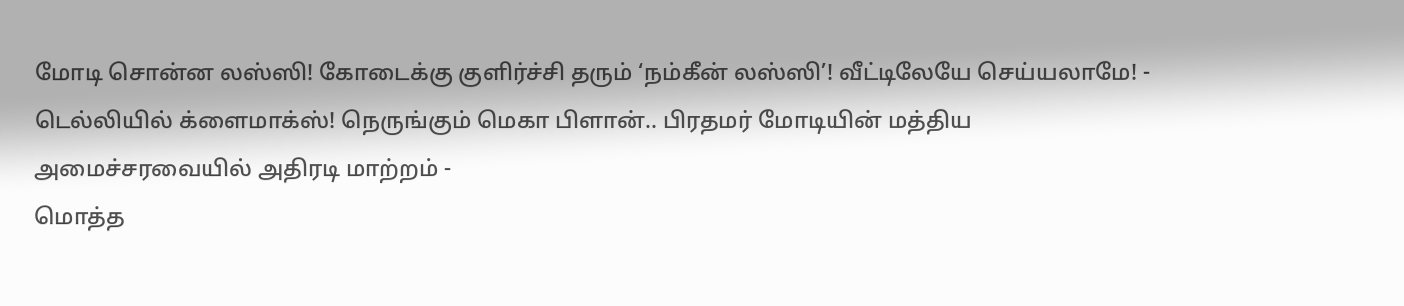மோடி சொன்ன லஸ்ஸி! கோடைக்கு குளிர்ச்சி தரும் ‘நம்கீன் லஸ்ஸி’! வீட்டிலேயே செய்யலாமே! -
டெல்லியில் க்ளைமாக்ஸ்! நெருங்கும் மெகா பிளான்.. பிரதமர் மோடியின் மத்திய அமைச்சரவையில் அதிரடி மாற்றம் -
மொத்த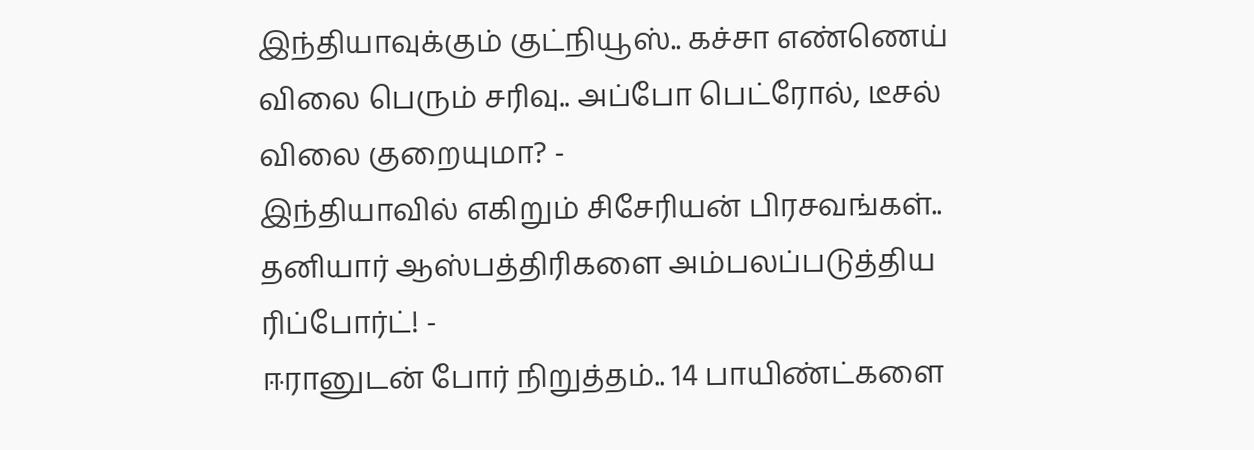இந்தியாவுக்கும் குட்நியூஸ்.. கச்சா எண்ணெய் விலை பெரும் சரிவு.. அப்போ பெட்ரோல், டீசல் விலை குறையுமா? -
இந்தியாவில் எகிறும் சிசேரியன் பிரசவங்கள்.. தனியார் ஆஸ்பத்திரிகளை அம்பலப்படுத்திய ரிப்போர்ட்! -
ஈரானுடன் போர் நிறுத்தம்.. 14 பாயிண்ட்களை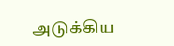அடுக்கிய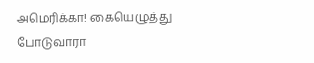அமெரிக்கா! கையெழுத்து போடுவாரா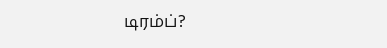டிரம்ப்?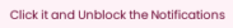Click it and Unblock the Notifications